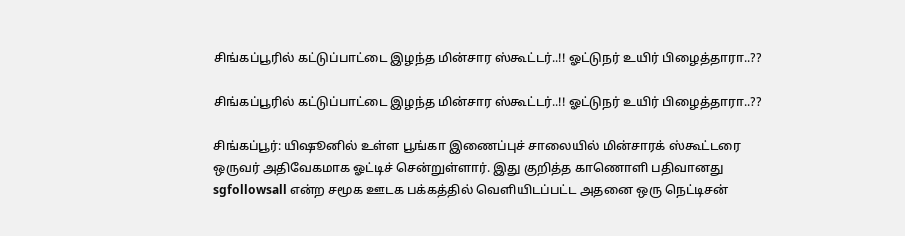சிங்கப்பூரில் கட்டுப்பாட்டை இழந்த மின்சார ஸ்கூட்டர்..!! ஓட்டுநர் உயிர் பிழைத்தாரா..??

சிங்கப்பூரில் கட்டுப்பாட்டை இழந்த மின்சார ஸ்கூட்டர்..!! ஓட்டுநர் உயிர் பிழைத்தாரா..??

சிங்கப்பூர்: யிஷூனில் உள்ள பூங்கா இணைப்புச் சாலையில் மின்சாரக் ஸ்கூட்டரை ஒருவர் அதிவேகமாக ஓட்டிச் சென்றுள்ளார். இது குறித்த காணொளி பதிவானது sgfollowsall என்ற சமூக ஊடக பக்கத்தில் வெளியிடப்பட்ட அதனை ஒரு நெட்டிசன்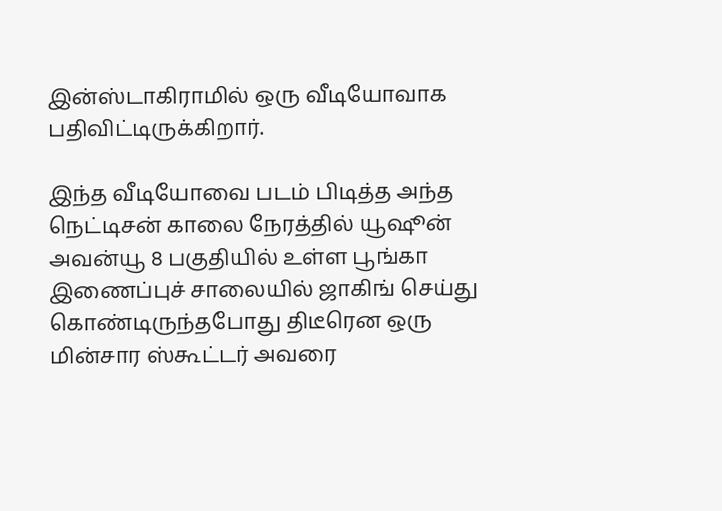இன்ஸ்டாகிராமில் ஒரு வீடியோவாக பதிவிட்டிருக்கிறார்.

இந்த வீடியோவை படம் பிடித்த அந்த நெட்டிசன் காலை நேரத்தில் யூஷூன் அவன்யூ 8 பகுதியில் உள்ள பூங்கா இணைப்புச் சாலையில் ஜாகிங் செய்து கொண்டிருந்தபோது திடீரென ஒரு மின்சார ஸ்கூட்டர் அவரை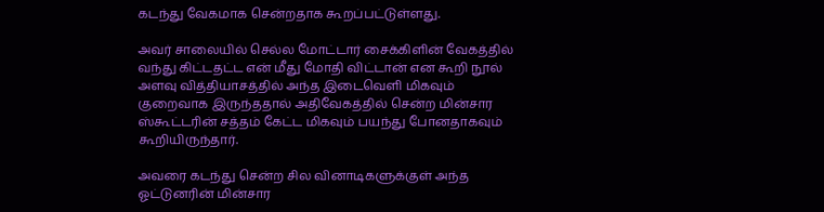கடந்து வேகமாக சென்றதாக கூறப்பட்டுள்ளது.

அவர் சாலையில் செல்ல மோட்டார் சைக்கிளின் வேகத்தில் வந்து கிட்டதட்ட என் மீது மோதி விட்டான் என கூறி நூல் அளவு வித்தியாசத்தில் அந்த இடைவெளி மிகவும் குறைவாக இருந்ததால் அதிவேகத்தில் சென்ற மின்சார ஸ்கூட்டரின் சத்தம் கேட்ட மிகவும் பயந்து போனதாகவும் கூறியிருந்தார்.

அவரை கடந்து சென்ற சில வினாடிகளுக்குள் அந்த ஓட்டுனரின் மின்சார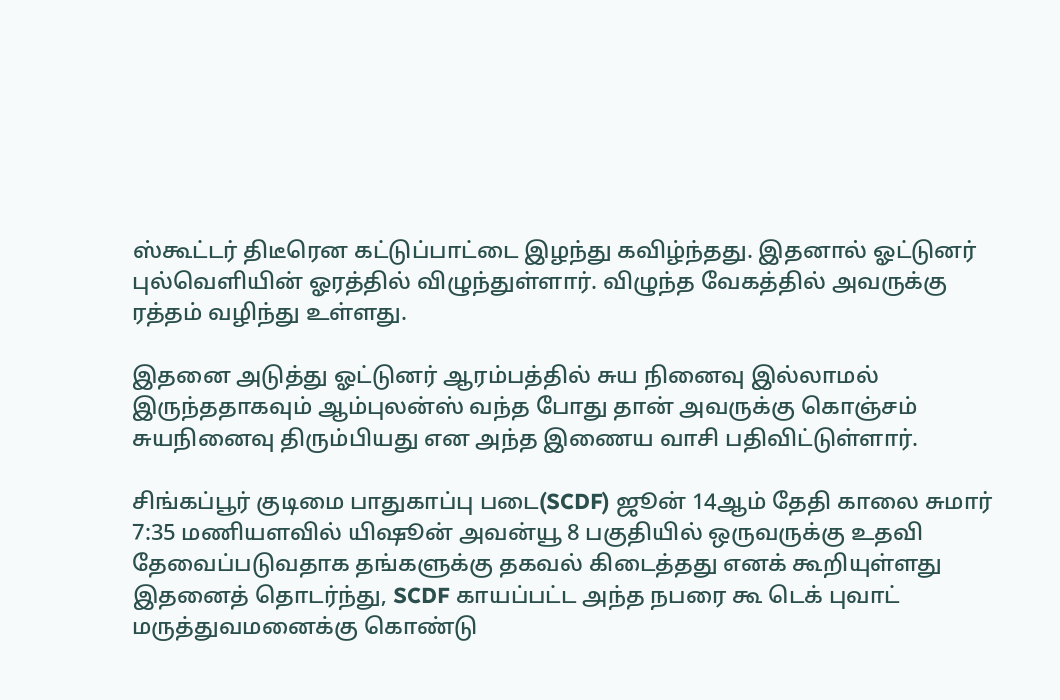ஸ்கூட்டர் திடீரென கட்டுப்பாட்டை இழந்து கவிழ்ந்தது. இதனால் ஓட்டுனர் புல்வெளியின் ஓரத்தில் விழுந்துள்ளார். விழுந்த வேகத்தில் அவருக்கு ரத்தம் வழிந்து உள்ளது.

இதனை அடுத்து ஓட்டுனர் ஆரம்பத்தில் சுய நினைவு இல்லாமல் இருந்ததாகவும் ஆம்புலன்ஸ் வந்த போது தான் அவருக்கு கொஞ்சம் சுயநினைவு திரும்பியது என அந்த இணைய வாசி பதிவிட்டுள்ளார்.

சிங்கப்பூர் குடிமை பாதுகாப்பு படை(SCDF) ஜூன் 14ஆம் தேதி காலை சுமார் 7:35 மணியளவில் யிஷூன் அவன்யூ 8 பகுதியில் ஒருவருக்கு உதவி தேவைப்படுவதாக தங்களுக்கு தகவல் கிடைத்தது எனக் கூறியுள்ளது இதனைத் தொடர்ந்து, SCDF காயப்பட்ட அந்த நபரை கூ டெக் புவாட் மருத்துவமனைக்கு கொண்டு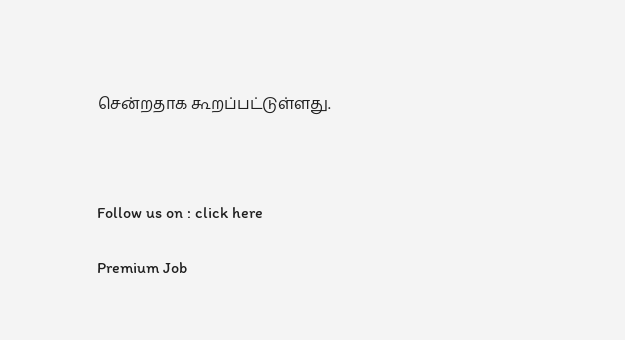சென்றதாக கூறப்பட்டுள்ளது.



Follow us on : click here

Premium Job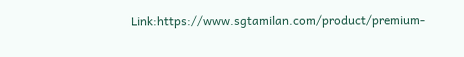Link:https://www.sgtamilan.com/product/premium-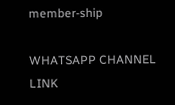member-ship

WHATSAPP CHANNEL LINK